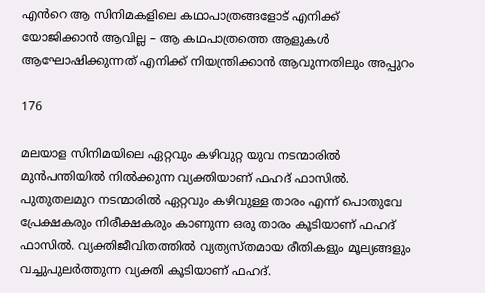എൻറെ ആ സിനിമകളിലെ കഥാപാത്രങ്ങളോട് എനിക്ക് യോജിക്കാൻ ആവില്ല – ആ കഥപാത്രത്തെ ആളുകൾ ആഘോഷിക്കുന്നത് എനിക്ക് നിയന്ത്രിക്കാൻ ആവുന്നതിലും അപ്പുറം

176

മലയാള സിനിമയിലെ ഏറ്റവും കഴിവുറ്റ യുവ നടന്മാരിൽ മുൻപന്തിയിൽ നിൽക്കുന്ന വ്യക്തിയാണ് ഫഹദ് ഫാസിൽ. പുതുതലമുറ നടന്മാരിൽ ഏറ്റവും കഴിവുള്ള താരം എന്ന് പൊതുവേ പ്രേക്ഷകരും നിരീക്ഷകരും കാണുന്ന ഒരു താരം കൂടിയാണ് ഫഹദ് ഫാസിൽ. വ്യക്തിജീവിതത്തിൽ വ്യത്യസ്തമായ രീതികളും മൂല്യങ്ങളും വച്ചുപുലർത്തുന്ന വ്യക്തി കൂടിയാണ് ഫഹദ്.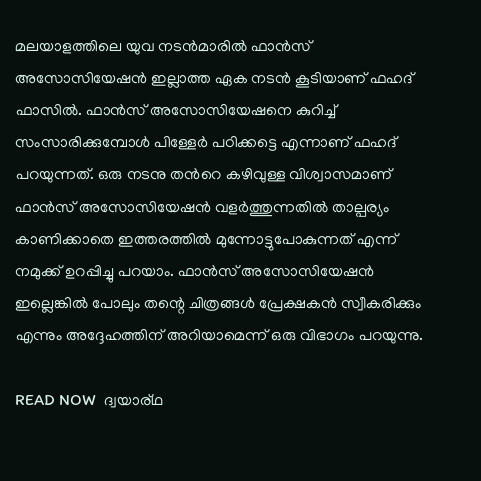മലയാളത്തിലെ യുവ നടൻമാരിൽ ഫാൻസ് അസോസിയേഷൻ ഇല്ലാത്ത ഏക നടൻ കൂടിയാണ് ഫഹദ് ഫാസിൽ. ഫാൻസ്‌ അസോസിയേഷനെ കുറിച്ച് സംസാരിക്കുമ്പോൾ പിള്ളേർ പഠിക്കട്ടെ എന്നാണ് ഫഹദ് പറയുന്നത്. ഒരു നടനു തൻറെ കഴിവുള്ള വിശ്വാസമാണ് ഫാൻസ് അസോസിയേഷൻ വളർത്തുന്നതിൽ താല്പര്യം കാണിക്കാതെ ഇത്തരത്തിൽ മുന്നോട്ടുപോകുന്നത് എന്ന് നമുക്ക് ഉറപ്പിച്ചു പറയാം. ഫാൻസ് അസോസിയേഷൻ ഇല്ലെങ്കിൽ പോലും തന്റെ ചിത്രങ്ങൾ പ്രേക്ഷകൻ സ്വീകരിക്കും എന്നും അദ്ദേഹത്തിന് അറിയാമെന്ന് ഒരു വിഭാഗം പറയുന്നു.

READ NOW  ദ്വയാര്ഥ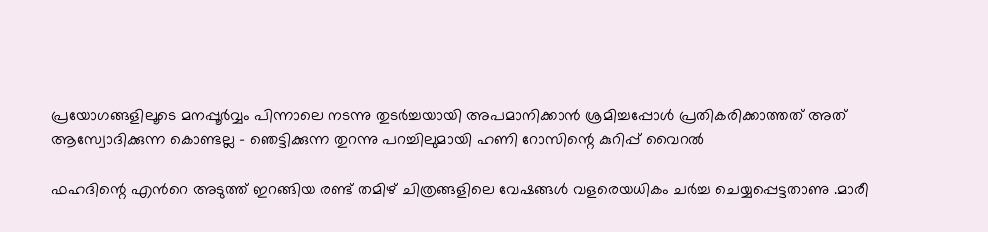പ്രയോഗങ്ങളിലൂടെ മനപ്പൂർവ്വം പിന്നാലെ നടന്നു തുടർച്ചയായി അപമാനിക്കാൻ ശ്രമിച്ചപ്പോൾ പ്രതികരിക്കാത്തത് അത് ആസ്വോദിക്കുന്ന കൊണ്ടല്ല - ഞെട്ടിക്കുന്ന തുറന്നു പറച്ചിലുമായി ഹണി റോസിന്റെ കുറിപ്പ് വൈറൽ

ഫഹദിന്റെ എൻറെ അടുത്ത് ഇറങ്ങിയ രണ്ട് തമിഴ് ചിത്രങ്ങളിലെ വേഷങ്ങൾ വളരെയധികം ചർച്ച ചെയ്യപ്പെട്ടതാണു .മാരീ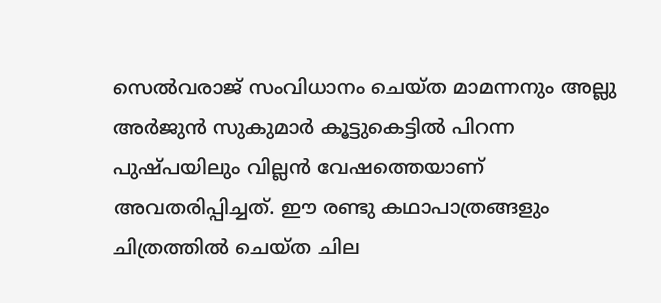സെൽവരാജ് സംവിധാനം ചെയ്ത മാമന്നനും അല്ലു അർജുൻ സുകുമാർ കൂട്ടുകെട്ടിൽ പിറന്ന പുഷ്പയിലും വില്ലൻ വേഷത്തെയാണ് അവതരിപ്പിച്ചത്. ഈ രണ്ടു കഥാപാത്രങ്ങളും ചിത്രത്തിൽ ചെയ്ത ചില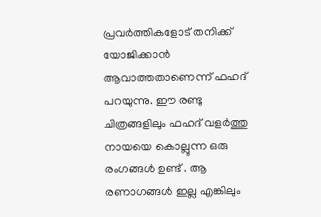പ്രവർത്തികളോട് തനിക്ക് യോജിക്കാൻ ആവാത്തതാണെന്ന് ഫഹദ് പറയുന്നു. ഈ രണ്ടു ചിത്രങ്ങളിലും ഫഹദ് വളർത്തു നായയെ കൊല്ലുന്ന ഒരു രംഗങ്ങൾ ഉണ്ട് . ആ രണാഗങ്ങൾ ഇല്ല എങ്കിലും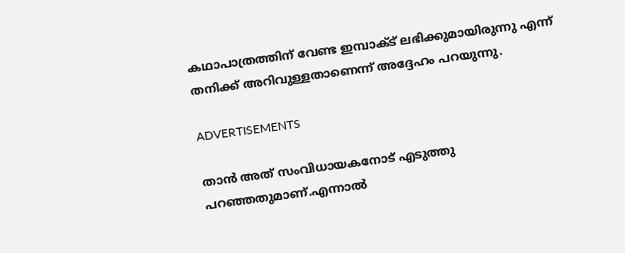കഥാപാത്രത്തിന് വേണ്ട ഇമ്പാക്ട് ലഭിക്കുമായിരുന്നു എന്ന് തനിക്ക് അറിവുള്ളതാണെന്ന് അദ്ദേഹം പറയുന്നു.

ADVERTISEMENTS

താൻ അത് സംവിധായകനോട് എടുത്തു പറഞ്ഞതുമാണ്.എന്നാൽ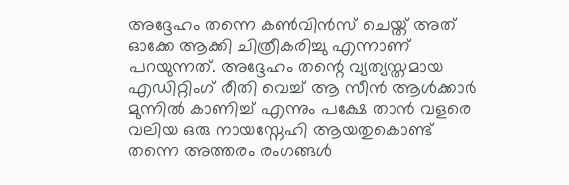അദ്ദേഹം തന്നെ കൺവിൻസ് ചെയ്ത് അത് ഓക്കേ ആക്കി ചിത്രീകരിച്ചു എന്നാണ് പറയുന്നത്. അദ്ദേഹം തന്റെ വ്യത്യസ്തമായ എഡിറ്റിംഗ് രീതി വെച്ച് ആ സീൻ ആൾക്കാർ മുന്നിൽ കാണിച്ച് എന്നും പക്ഷേ താൻ വളരെ വലിയ ഒരു നായസ്നേഹി ആയതുകൊണ്ട് തന്നെ അത്തരം രംഗങ്ങൾ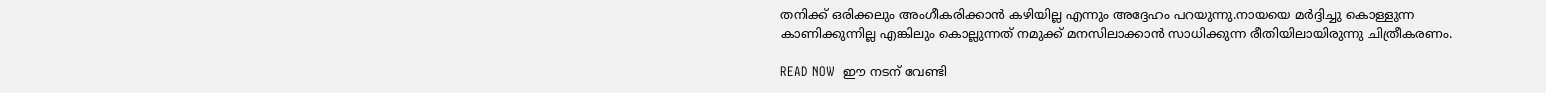തനിക്ക് ഒരിക്കലും അംഗീകരിക്കാൻ കഴിയില്ല എന്നും അദ്ദേഹം പറയുന്നു.നായയെ മർദ്ദിച്ചു കൊള്ളുന്ന കാണിക്കുന്നില്ല എങ്കിലും കൊല്ലുന്നത് നമുക്ക് മനസിലാക്കാൻ സാധിക്കുന്ന രീതിയിലായിരുന്നു ചിത്രീകരണം.

READ NOW  ഈ നടന് വേണ്ടി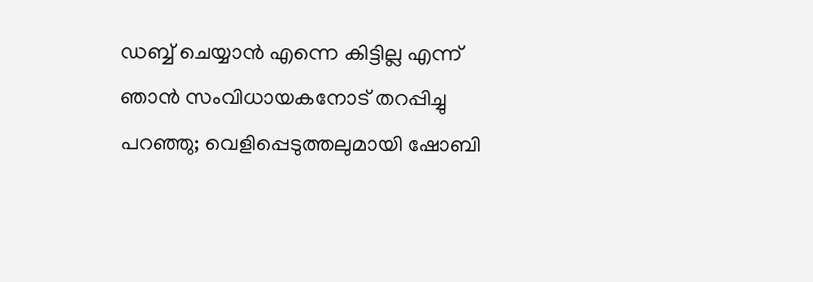ഡബ്ബ് ചെയ്യാൻ എന്നെ കിട്ടില്ല എന്ന് ഞാന്‍ സംവിധായകനോട് തറപ്പിച്ചു പറഞ്ഞു; വെളിപ്പെടുത്തലുമായി ഷോബി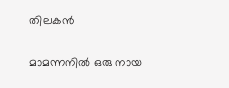തിലകന്‍

മാമന്നനിൽ ഒരു നായ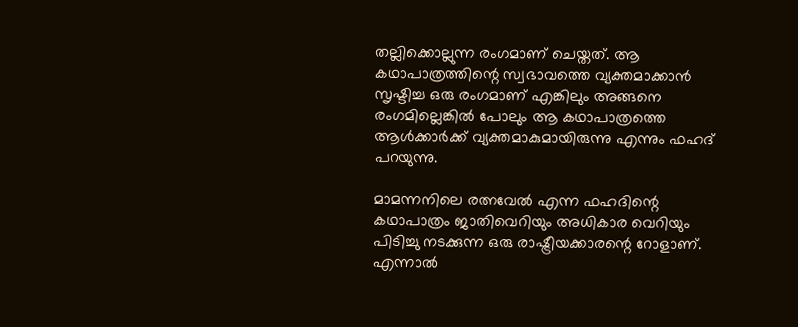തല്ലിക്കൊല്ലുന്ന രംഗമാണ് ചെയ്തത്. ആ കഥാപാത്രത്തിന്റെ സ്വഭാവത്തെ വ്യക്തമാക്കാൻ സൃഷ്ടിച്ച ഒരു രംഗമാണ് എങ്കിലും അങ്ങനെ രംഗമില്ലെങ്കിൽ പോലും ആ കഥാപാത്രത്തെ ആൾക്കാർക്ക് വ്യക്തമാകുമായിരുന്നു എന്നും ഫഹദ് പറയുന്നു.

മാമന്നനിലെ രത്നവേൽ എന്ന ഫഹദിന്റെ കഥാപാത്രം ജാതിവെറിയും അധികാര വെറിയും പിടിച്ചു നടക്കുന്ന ഒരു രാഷ്ട്രീയക്കാരന്റെ റോളാണ്. എന്നാൽ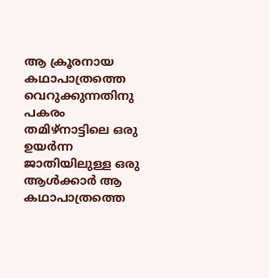ആ ക്രൂരനായ കഥാപാത്രത്തെ വെറുക്കുന്നതിനു പകരം തമിഴ്നാട്ടിലെ ഒരു ഉയർന്ന ജാതിയിലുള്ള ഒരു ആൾക്കാർ ആ കഥാപാത്രത്തെ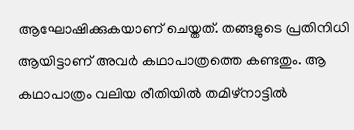ആഘോഷിക്കുകയാണ് ചെയ്തത്. തങ്ങളുടെ പ്രതിനിധി ആയിട്ടാണ് അവർ കഥാപാത്രത്തെ കണ്ടതും. ആ കഥാപാത്രം വലിയ രീതിയിൽ തമിഴ്നാട്ടിൽ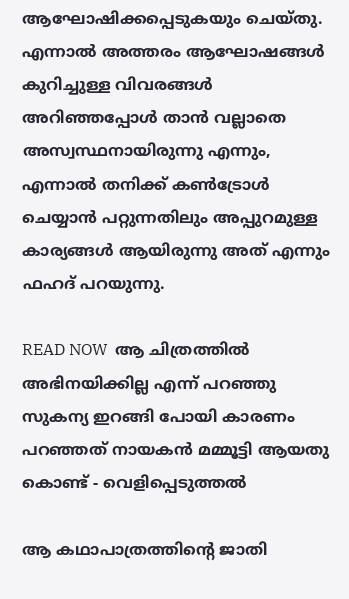ആഘോഷിക്കപ്പെടുകയും ചെയ്തു. എന്നാൽ അത്തരം ആഘോഷങ്ങൾ കുറിച്ചുള്ള വിവരങ്ങൾ അറിഞ്ഞപ്പോൾ താൻ വല്ലാതെ അസ്വസ്ഥനായിരുന്നു എന്നും, എന്നാൽ തനിക്ക് കൺട്രോൾ ചെയ്യാൻ പറ്റുന്നതിലും അപ്പുറമുള്ള കാര്യങ്ങൾ ആയിരുന്നു അത് എന്നും ഫഹദ് പറയുന്നു.

READ NOW  ആ ചിത്രത്തിൽ അഭിനയിക്കില്ല എന്ന് പറഞ്ഞു സുകന്യ ഇറങ്ങി പോയി കാരണം പറഞ്ഞത് നായകൻ മമ്മൂട്ടി ആയതു കൊണ്ട് - വെളിപ്പെടുത്തൽ

ആ കഥാപാത്രത്തിന്റെ ജാതി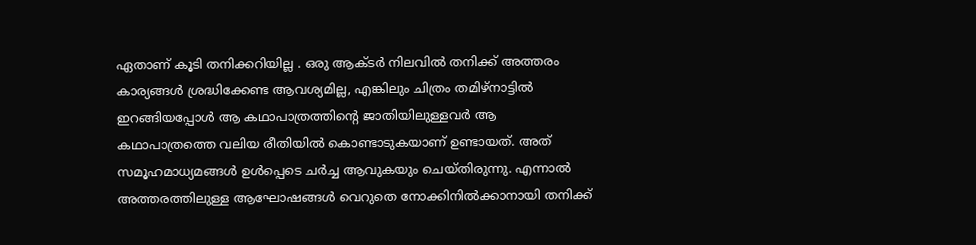ഏതാണ് കൂടി തനിക്കറിയില്ല . ഒരു ആക്ടർ നിലവിൽ തനിക്ക് അത്തരം കാര്യങ്ങൾ ശ്രദ്ധിക്കേണ്ട ആവശ്യമില്ല, എങ്കിലും ചിത്രം തമിഴ്നാട്ടിൽ ഇറങ്ങിയപ്പോൾ ആ കഥാപാത്രത്തിന്റെ ജാതിയിലുള്ളവർ ആ കഥാപാത്രത്തെ വലിയ രീതിയിൽ കൊണ്ടാടുകയാണ് ഉണ്ടായത്. അത് സമൂഹമാധ്യമങ്ങൾ ഉൾപ്പെടെ ചർച്ച ആവുകയും ചെയ്തിരുന്നു. എന്നാൽ അത്തരത്തിലുള്ള ആഘോഷങ്ങൾ വെറുതെ നോക്കിനിൽക്കാനായി തനിക്ക്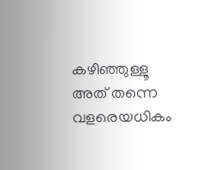കഴിഞ്ഞുള്ളൂ അത് തന്നെ വളരെയധികം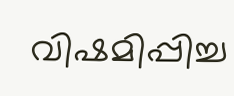വിഷമിപ്പിച്ച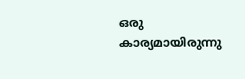ഒരു കാര്യമായിരുന്നു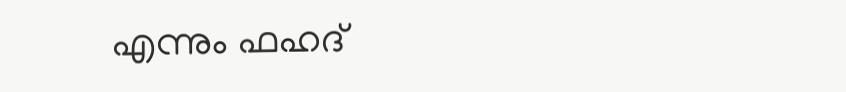എന്നും ഫഹദ്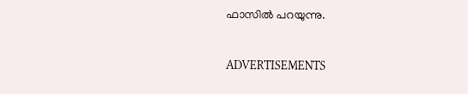ഫാസിൽ പറയുന്നു.

ADVERTISEMENTS